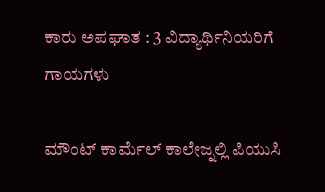ಕಾರು ಅಪಘಾತ : 3 ವಿದ್ಯಾರ್ಥಿನಿಯರಿಗೆ ಗಾಯಗಳು

ಮೌಂಟ್ ಕಾರ್ಮೆಲ್ ಕಾಲೇಜ್ನಲ್ಲಿ ಪಿಯುಸಿ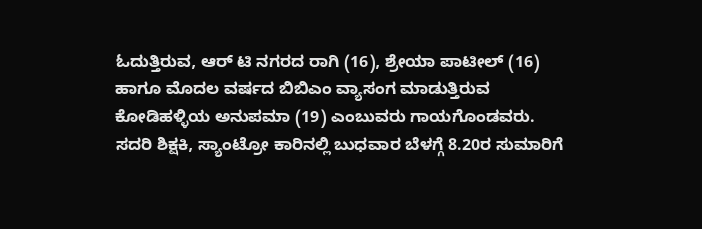ಓದುತ್ತಿರುವ, ಆರ್ ಟಿ ನಗರದ ರಾಗಿ (16), ಶ್ರೇಯಾ ಪಾಟೀಲ್ (16) ಹಾಗೂ ಮೊದಲ ವರ್ಷದ ಬಿಬಿಎಂ ವ್ಯಾಸಂಗ ಮಾಡುತ್ತಿರುವ ಕೋಡಿಹಳ್ಳಿಯ ಅನುಪಮಾ (19) ಎಂಬುವರು ಗಾಯಗೊಂಡವರು.
ಸದರಿ ಶಿಕ್ಷಕಿ, ಸ್ಯಾಂಟ್ರೋ ಕಾರಿನಲ್ಲಿ ಬುಧವಾರ ಬೆಳಗ್ಗೆ 8.20ರ ಸುಮಾರಿಗೆ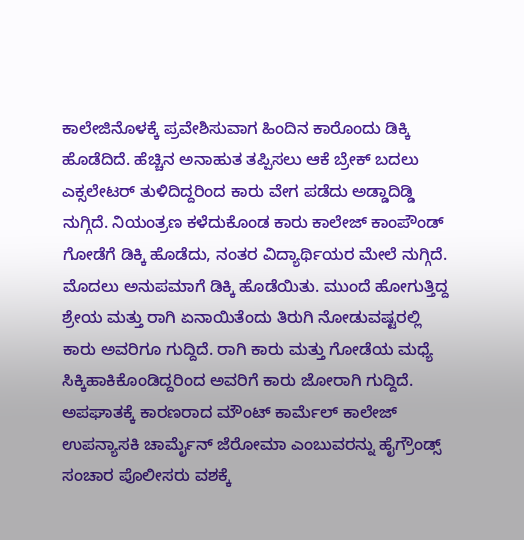ಕಾಲೇಜಿನೊಳಕ್ಕೆ ಪ್ರವೇಶಿಸುವಾಗ ಹಿಂದಿನ ಕಾರೊಂದು ಡಿಕ್ಕಿ ಹೊಡೆದಿದೆ. ಹೆಚ್ಚಿನ ಅನಾಹುತ ತಪ್ಪಿಸಲು ಆಕೆ ಬ್ರೇಕ್ ಬದಲು ಎಕ್ಸಲೇಟರ್ ತುಳಿದಿದ್ದರಿಂದ ಕಾರು ವೇಗ ಪಡೆದು ಅಡ್ಡಾದಿಡ್ಡಿ ನುಗ್ಗಿದೆ. ನಿಯಂತ್ರಣ ಕಳೆದುಕೊಂಡ ಕಾರು ಕಾಲೇಜ್ ಕಾಂಪೌಂಡ್ ಗೋಡೆಗೆ ಡಿಕ್ಕಿ ಹೊಡೆದು, ನಂತರ ವಿದ್ಯಾರ್ಥಿಯರ ಮೇಲೆ ನುಗ್ಗಿದೆ.
ಮೊದಲು ಅನುಪಮಾಗೆ ಡಿಕ್ಕಿ ಹೊಡೆಯಿತು. ಮುಂದೆ ಹೋಗುತ್ತಿದ್ದ ಶ್ರೇಯ ಮತ್ತು ರಾಗಿ ಏನಾಯಿತೆಂದು ತಿರುಗಿ ನೋಡುವಷ್ಟರಲ್ಲಿ ಕಾರು ಅವರಿಗೂ ಗುದ್ದಿದೆ. ರಾಗಿ ಕಾರು ಮತ್ತು ಗೋಡೆಯ ಮಧ್ಯೆ ಸಿಕ್ಕಿಹಾಕಿಕೊಂಡಿದ್ದರಿಂದ ಅವರಿಗೆ ಕಾರು ಜೋರಾಗಿ ಗುದ್ದಿದೆ. ಅಪಘಾತಕ್ಕೆ ಕಾರಣರಾದ ಮೌಂಟ್ ಕಾರ್ಮೆಲ್ ಕಾಲೇಜ್ ಉಪನ್ಯಾಸಕಿ ಚಾರ್ಮೈನ್ ಜೆರೋಮಾ ಎಂಬುವರನ್ನು ಹೈಗ್ರೌಂಡ್ಸ್ ಸಂಚಾರ ಪೊಲೀಸರು ವಶಕ್ಕೆ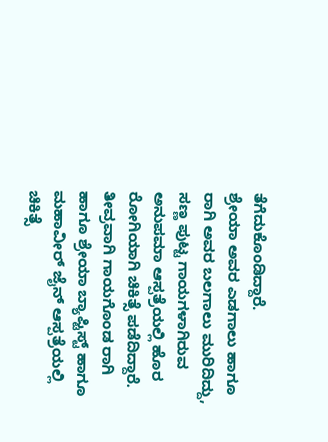ತೆಗೆದುಕೊಂಡಿದ್ದಾರೆ.
ಶ್ರೇಯಾ ಅವರ ಎಡಗಾಲು ಹಾಗೂ ರಾಗಿ ಅವರ ಬಲಗಾಲು ಮುರಿದಿದ್ದು, ಸಣ್ಣ ಪುಟ್ಟ ಗಾಯಗಳಾಗಿರುವ ಅನುಪಮಾ ಆಸ್ಪತ್ರೆಯಲ್ಲಿ ಹೊರ ರೋಗಿಯಾಗಿ ಚಿಕಿತ್ಸೆ ಪಡೆದಿದ್ದಾರೆ. ತೀವ್ರವಾಗಿ ಗಾಯಗೊಂಡ ರಾಗಿ ಹಾಗೂ ಶ್ರೇಯಾ ಬ್ಯಾಪ್ಟಿಸ್ಟ್ ಹಾಗೂ ಮಹಾವೀರ್ ಜೈನ್ ಆಸ್ಪತ್ರೆಯಲ್ಲಿ ಚಿಕಿತ್ಸೆ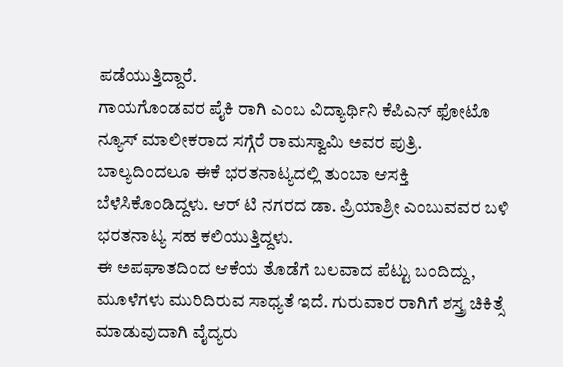ಪಡೆಯುತ್ತಿದ್ದಾರೆ.
ಗಾಯಗೊಂಡವರ ಪೈಕಿ ರಾಗಿ ಎಂಬ ವಿದ್ಯಾರ್ಥಿನಿ ಕೆಪಿಎನ್ ಫೋಟೊ ನ್ಯೂಸ್ ಮಾಲೀಕರಾದ ಸಗ್ಗೆರೆ ರಾಮಸ್ವಾಮಿ ಅವರ ಪುತ್ರಿ. ಬಾಲ್ಯದಿಂದಲೂ ಈಕೆ ಭರತನಾಟ್ಯದಲ್ಲಿ ತುಂಬಾ ಆಸಕ್ತಿ ಬೆಳೆಸಿಕೊಂಡಿದ್ದಳು. ಆರ್ ಟಿ ನಗರದ ಡಾ. ಪ್ರಿಯಾಶ್ರೀ ಎಂಬುವವರ ಬಳಿ ಭರತನಾಟ್ಯ ಸಹ ಕಲಿಯುತ್ತಿದ್ದಳು.
ಈ ಅಪಘಾತದಿಂದ ಆಕೆಯ ತೊಡೆಗೆ ಬಲವಾದ ಪೆಟ್ಟು ಬಂದಿದ್ದು, ಮೂಳೆಗಳು ಮುರಿದಿರುವ ಸಾಧ್ಯತೆ ಇದೆ. ಗುರುವಾರ ರಾಗಿಗೆ ಶಸ್ತ್ರ ಚಿಕಿತ್ಸೆ ಮಾಡುವುದಾಗಿ ವೈದ್ಯರು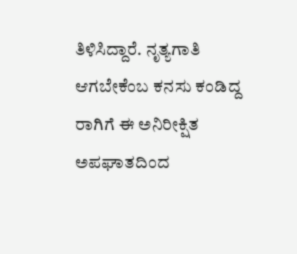ತಿಳಿಸಿದ್ದಾರೆ. ನೃತ್ಯಗಾತಿ ಆಗಬೇಕೆಂಬ ಕನಸು ಕಂಡಿದ್ದ ರಾಗಿಗೆ ಈ ಅನಿರೀಕ್ಷಿತ ಅಪಘಾತದಿಂದ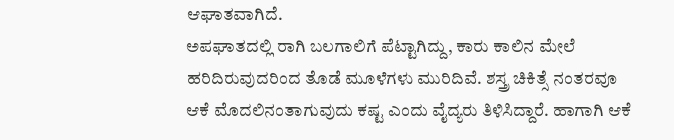ಆಘಾತವಾಗಿದೆ.
ಅಪಘಾತದಲ್ಲಿ ರಾಗಿ ಬಲಗಾಲಿಗೆ ಪೆಟ್ಟಾಗಿದ್ದು, ಕಾರು ಕಾಲಿನ ಮೇಲೆ ಹರಿದಿರುವುದರಿಂದ ತೊಡೆ ಮೂಳೆಗಳು ಮುರಿದಿವೆ. ಶಸ್ತ್ರ ಚಿಕಿತ್ಸೆ ನಂತರವೂ ಆಕೆ ಮೊದಲಿನಂತಾಗುವುದು ಕಷ್ಟ ಎಂದು ವೈದ್ಯರು ತಿಳಿಸಿದ್ದಾರೆ. ಹಾಗಾಗಿ ಆಕೆ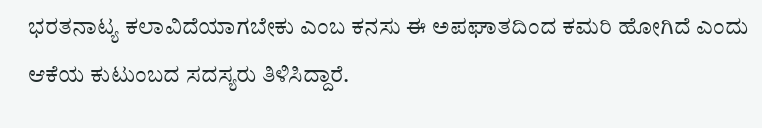ಭರತನಾಟ್ಯ ಕಲಾವಿದೆಯಾಗಬೇಕು ಎಂಬ ಕನಸು ಈ ಅಪಘಾತದಿಂದ ಕಮರಿ ಹೋಗಿದೆ ಎಂದು ಆಕೆಯ ಕುಟುಂಬದ ಸದಸ್ಯರು ತಿಳಿಸಿದ್ದಾರೆ.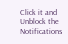Click it and Unblock the Notifications